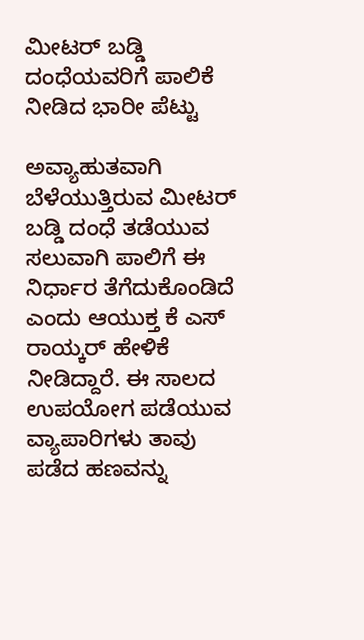ಮೀಟರ್ ಬಡ್ಡಿ ದಂಧೆಯವರಿಗೆ ಪಾಲಿಕೆ ನೀಡಿದ ಭಾರೀ ಪೆಟ್ಟು

ಅವ್ಯಾಹುತವಾಗಿ ಬೆಳೆಯುತ್ತಿರುವ ಮೀಟರ್ ಬಡ್ಡಿ ದಂಧೆ ತಡೆಯುವ ಸಲುವಾಗಿ ಪಾಲಿಗೆ ಈ ನಿರ್ಧಾರ ತೆಗೆದುಕೊಂಡಿದೆ ಎಂದು ಆಯುಕ್ತ ಕೆ ಎಸ್ ರಾಯ್ಕರ್ ಹೇಳಿಕೆ ನೀಡಿದ್ದಾರೆ. ಈ ಸಾಲದ ಉಪಯೋಗ ಪಡೆಯುವ ವ್ಯಾಪಾರಿಗಳು ತಾವು ಪಡೆದ ಹಣವನ್ನು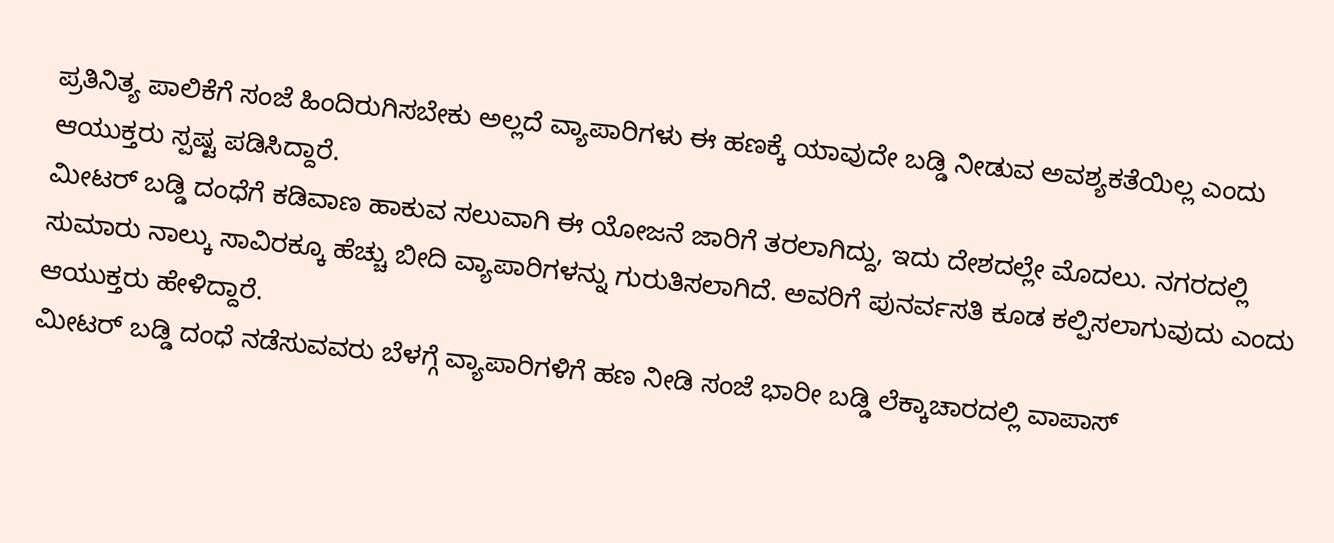ಪ್ರತಿನಿತ್ಯ ಪಾಲಿಕೆಗೆ ಸಂಜೆ ಹಿಂದಿರುಗಿಸಬೇಕು ಅಲ್ಲದೆ ವ್ಯಾಪಾರಿಗಳು ಈ ಹಣಕ್ಕೆ ಯಾವುದೇ ಬಡ್ಡಿ ನೀಡುವ ಅವಶ್ಯಕತೆಯಿಲ್ಲ ಎಂದು ಆಯುಕ್ತರು ಸ್ಪಷ್ಟ ಪಡಿಸಿದ್ದಾರೆ.
ಮೀಟರ್ ಬಡ್ಡಿ ದಂಧೆಗೆ ಕಡಿವಾಣ ಹಾಕುವ ಸಲುವಾಗಿ ಈ ಯೋಜನೆ ಜಾರಿಗೆ ತರಲಾಗಿದ್ದು, ಇದು ದೇಶದಲ್ಲೇ ಮೊದಲು. ನಗರದಲ್ಲಿ ಸುಮಾರು ನಾಲ್ಕು ಸಾವಿರಕ್ಕೂ ಹೆಚ್ಚು ಬೀದಿ ವ್ಯಾಪಾರಿಗಳನ್ನು ಗುರುತಿಸಲಾಗಿದೆ. ಅವರಿಗೆ ಪುನರ್ವಸತಿ ಕೂಡ ಕಲ್ಪಿಸಲಾಗುವುದು ಎಂದು ಆಯುಕ್ತರು ಹೇಳಿದ್ದಾರೆ.
ಮೀಟರ್ ಬಡ್ಡಿ ದಂಧೆ ನಡೆಸುವವರು ಬೆಳಗ್ಗೆ ವ್ಯಾಪಾರಿಗಳಿಗೆ ಹಣ ನೀಡಿ ಸಂಜೆ ಭಾರೀ ಬಡ್ಡಿ ಲೆಕ್ಕಾಚಾರದಲ್ಲಿ ವಾಪಾಸ್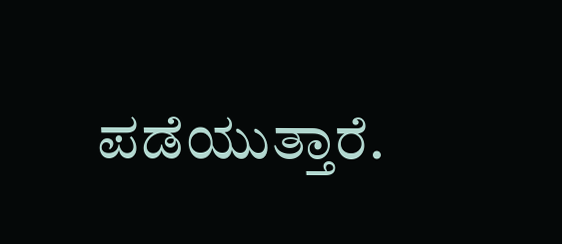ಪಡೆಯುತ್ತಾರೆ.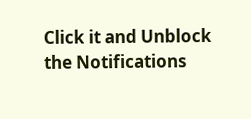Click it and Unblock the Notifications